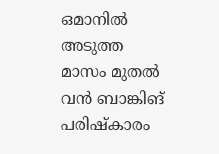ഒമാനിൽ അടുത്ത മാസം മുതൽ വൻ ബാങ്കിങ് പരിഷ്കാരം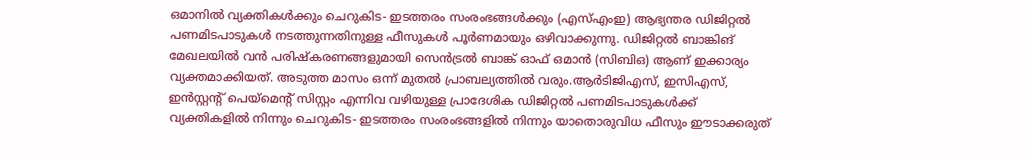ഒമാനില്‍ വ്യക്തികള്‍ക്കും ചെറുകിട- ഇടത്തരം സംരംഭങ്ങള്‍ക്കും (എസ്എംഇ) ആഭ്യന്തര ഡിജിറ്റല്‍ പണമിടപാടുകള്‍ നടത്തുന്നതിനുള്ള ഫീസുകള്‍ പൂർണമായും ഒഴിവാക്കുന്നു. ഡിജിറ്റല്‍ ബാങ്കിങ് മേഖലയില്‍ വന്‍ പരിഷ്‌കരണങ്ങളുമായി സെന്‍ട്രല്‍ ബാങ്ക് ഓഫ് ഒമാന്‍ (സിബിഒ) ആണ് ഇക്കാര്യം വ്യക്തമാക്കിയത്. അടുത്ത മാസം ഒന്ന് മുതല്‍ പ്രാബല്യത്തില്‍ വരും.ആര്‍ടിജിഎസ്, ഇസിഎസ്, ഇന്‍സ്റ്റന്റ് പെയ്‌മെന്റ് സിസ്റ്റം എന്നിവ വഴിയുള്ള പ്രാദേശിക ഡിജിറ്റല്‍ പണമിടപാടുകള്‍ക്ക് വ്യക്തികളില്‍ നിന്നും ചെറുകിട- ഇടത്തരം സംരംഭങ്ങളില്‍ നിന്നും യാതൊരുവിധ ഫീസും ഈടാക്കരുത്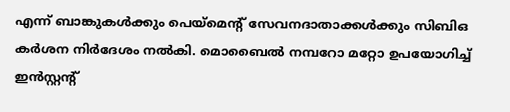എന്ന് ബാങ്കുകള്‍ക്കും പെയ്‌മെന്റ് സേവനദാതാക്കള്‍ക്കും സിബിഒ കര്‍ശന നിർദേശം നല്‍കി. മൊബൈല്‍ നമ്പറോ മറ്റോ ഉപയോഗിച്ച് ഇന്‍സ്റ്റന്റ്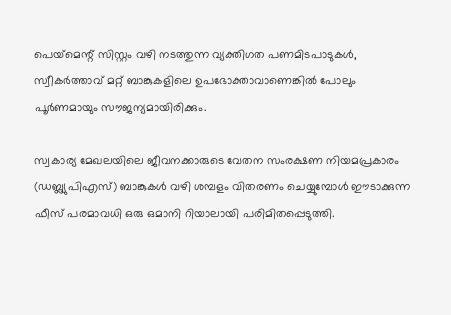പെയ്‌മെന്റ് സിസ്റ്റം വഴി നടത്തുന്ന വ്യക്തിഗത പണമിടപാടുകള്‍, സ്വീകര്‍ത്താവ് മറ്റ് ബാങ്കുകളിലെ ഉപഭോക്താവാണെങ്കില്‍ പോലും പൂർണമായും സൗജന്യമായിരിക്കും.

സ്വകാര്യ മേഖലയിലെ ജീവനക്കാരുടെ വേതന സംരക്ഷണ നിയമപ്രകാരം (ഡബ്ല്യുപിഎസ്) ബാങ്കുകള്‍ വഴി ശമ്പളം വിതരണം ചെയ്യുമ്പോള്‍ ഈടാക്കുന്ന ഫീസ് പരമാവധി ഒരു ഒമാനി റിയാലായി പരിമിതപ്പെടുത്തി.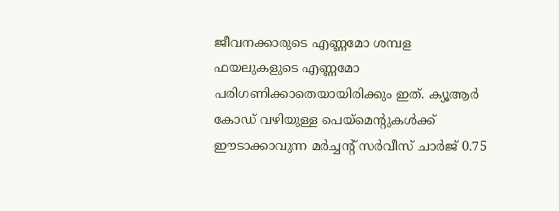ജീവനക്കാരുടെ എണ്ണമോ ശമ്പള ഫയലുകളുടെ എണ്ണമോ പരിഗണിക്കാതെയായിരിക്കും ഇത്. ക്യൂആര്‍ കോഡ് വഴിയുള്ള പെയ്‌മെന്റുകള്‍ക്ക് ഈടാക്കാവുന്ന മര്‍ച്ചന്റ് സര്‍വീസ് ചാര്‍ജ് 0.75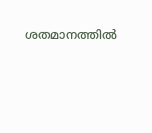ശതമാനത്തില്‍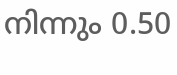നിന്നും 0.50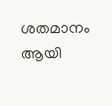ശതമാനം ആയി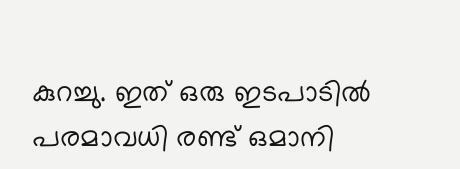കുറച്ചു. ഇത് ഒരു ഇടപാടില്‍ പരമാവധി രണ്ട് ഒമാനി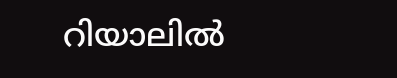റിയാലില്‍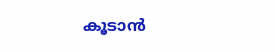കൂടാന്‍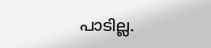പാടില്ല.